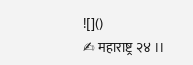![]()
✍ महाराष्ट्र २४ ।।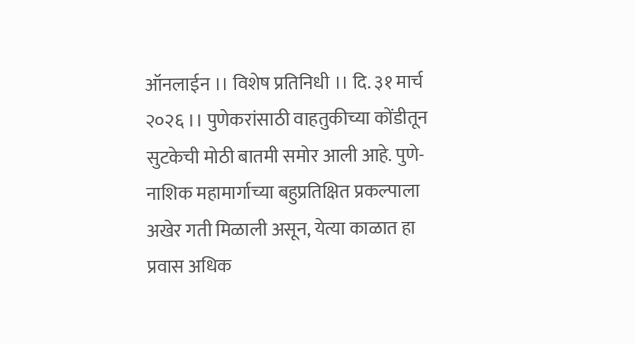ऑनलाईन ।। विशेष प्रतिनिधी ।। दि. ३१ मार्च २०२६ ।। पुणेकरांसाठी वाहतुकीच्या कोंडीतून सुटकेची मोठी बातमी समोर आली आहे. पुणे-नाशिक महामार्गाच्या बहुप्रतिक्षित प्रकल्पाला अखेर गती मिळाली असून, येत्या काळात हा प्रवास अधिक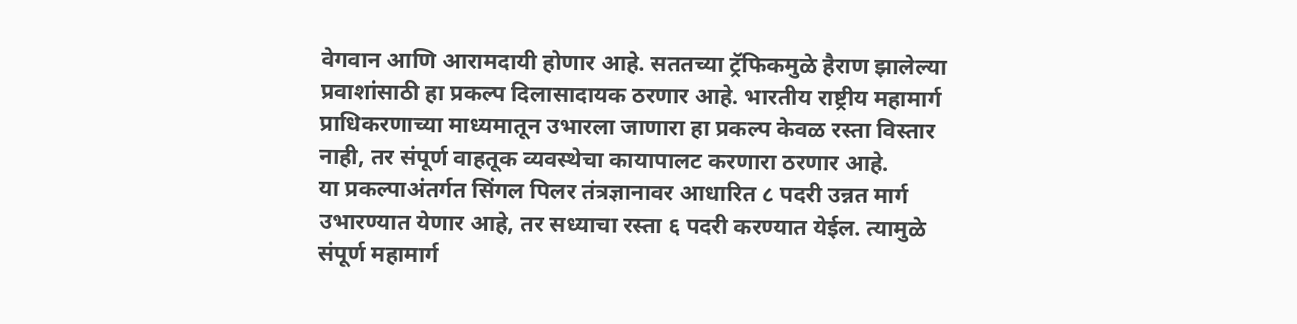वेगवान आणि आरामदायी होणार आहे. सततच्या ट्रॅफिकमुळे हैराण झालेल्या प्रवाशांसाठी हा प्रकल्प दिलासादायक ठरणार आहे. भारतीय राष्ट्रीय महामार्ग प्राधिकरणाच्या माध्यमातून उभारला जाणारा हा प्रकल्प केवळ रस्ता विस्तार नाही, तर संपूर्ण वाहतूक व्यवस्थेचा कायापालट करणारा ठरणार आहे.
या प्रकल्पाअंतर्गत सिंगल पिलर तंत्रज्ञानावर आधारित ८ पदरी उन्नत मार्ग उभारण्यात येणार आहे, तर सध्याचा रस्ता ६ पदरी करण्यात येईल. त्यामुळे संपूर्ण महामार्ग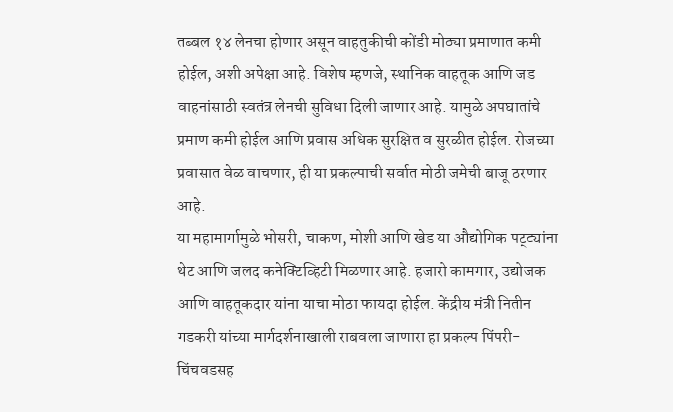तब्बल १४ लेनचा होणार असून वाहतुकीची कोंडी मोठ्या प्रमाणात कमी होईल, अशी अपेक्षा आहे. विशेष म्हणजे, स्थानिक वाहतूक आणि जड वाहनांसाठी स्वतंत्र लेनची सुविधा दिली जाणार आहे. यामुळे अपघातांचे प्रमाण कमी होईल आणि प्रवास अधिक सुरक्षित व सुरळीत होईल. रोजच्या प्रवासात वेळ वाचणार, ही या प्रकल्पाची सर्वात मोठी जमेची बाजू ठरणार आहे.
या महामार्गामुळे भोसरी, चाकण, मोशी आणि खेड या औद्योगिक पट्ट्यांना थेट आणि जलद कनेक्टिव्हिटी मिळणार आहे. हजारो कामगार, उद्योजक आणि वाहतूकदार यांना याचा मोठा फायदा होईल. केंद्रीय मंत्री नितीन गडकरी यांच्या मार्गदर्शनाखाली राबवला जाणारा हा प्रकल्प पिंपरी-चिंचवडसह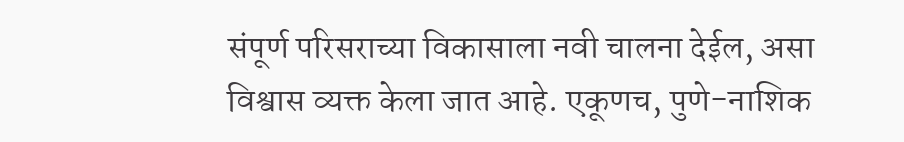संपूर्ण परिसराच्या विकासाला नवी चालना देईल, असा विश्वास व्यक्त केला जात आहे. एकूणच, पुणे-नाशिक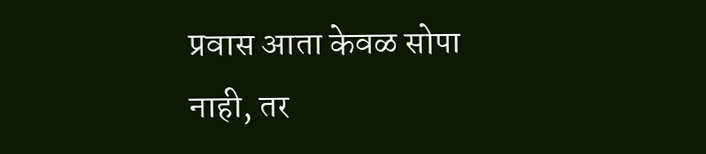प्रवास आता केवळ सोपा नाही, तर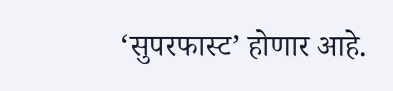‘सुपरफास्ट’ होणार आहे.